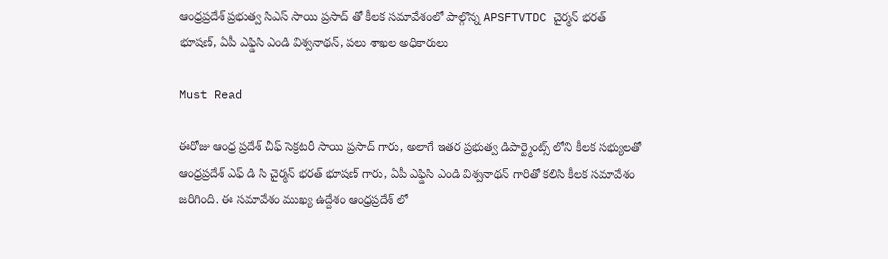ఆంధ్రప్రదేశ్ ప్రభుత్వ సిఎస్ సాయి ప్రసాద్ తో కీలక సమావేశంలో పాల్గొన్న APSFTVTDC చైర్మన్ భరత్ భూషణ్, ఏపీ ఎఫ్డిసి ఎండి విశ్వనాథన్, పలు శాఖల అధికారులు

Must Read

ఈరోజు ఆంధ్ర ప్రదేశ్ చీఫ్ సెక్రటరీ సాయి ప్రసాద్ గారు, అలాగే ఇతర ప్రభుత్వ డిపార్ట్మెంట్స్ లోని కీలక సభ్యులతో ఆంధ్రప్రదేశ్ ఎఫ్ డి సి చైర్మన్ భరత్ భూషణ్ గారు, ఏపీ ఎఫ్డిసి ఎండి విశ్వనాథన్ గారితో కలిసి కీలక సమావేశం జరిగింది. ఈ సమావేశం ముఖ్య ఉద్దేశం ఆంధ్రప్రదేశ్ లో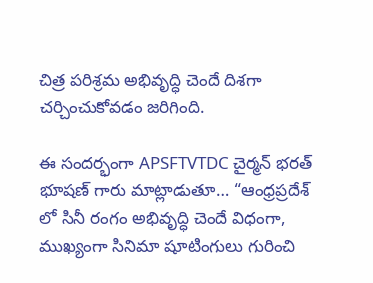చిత్ర పరిశ్రమ అభివృద్ధి చెందే దిశగా చర్చించుకోవడం జరిగింది.

ఈ సందర్భంగా APSFTVTDC చైర్మన్ భరత్ భూషణ్ గారు మాట్లాడుతూ… “ఆంధ్రప్రదేశ్ లో సినీ రంగం అభివృద్ధి చెందే విధంగా, ముఖ్యంగా సినిమా షూటింగులు గురించి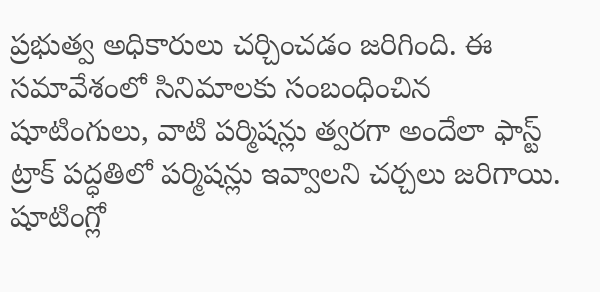ప్రభుత్వ అధికారులు చర్చించడం జరిగింది. ఈ సమావేశంలో సినిమాలకు సంబంధించిన షూటింగులు, వాటి పర్మిషన్లు త్వరగా అందేలా ఫాస్ట్ ట్రాక్ పద్ధతిలో పర్మిషన్లు ఇవ్వాలని చర్చలు జరిగాయి. షూటింగ్లో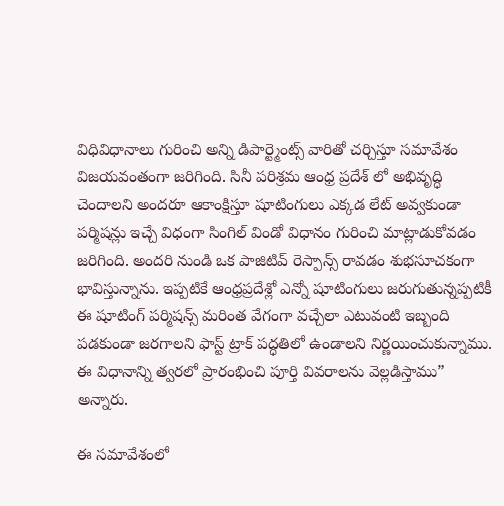విధివిధానాలు గురించి అన్ని డిపార్ట్మెంట్స్ వారితో చర్చిస్తూ సమావేశం విజయవంతంగా జరిగింది. సినీ పరిశ్రమ ఆంధ్ర ప్రదేశ్ లో అభివృద్ధి చెందాలని అందరూ ఆకాంక్షిస్తూ షూటింగులు ఎక్కడ లేట్ అవ్వకుండా పర్మిషన్లు ఇచ్చే విధంగా సింగిల్ విండో విధానం గురించి మాట్లాడుకోవడం జరిగింది. అందరి నుండి ఒక పాజిటివ్ రెస్పాన్స్ రావడం శుభసూచకంగా భావిస్తున్నాను. ఇప్పటికే ఆంధ్రప్రదేశ్లో ఎన్నో షూటింగులు జరుగుతున్నప్పటికీ ఈ షూటింగ్ పర్మిషన్స్ మరింత వేగంగా వచ్చేలా ఎటువంటి ఇబ్బంది పడకుండా జరగాలని ఫాస్ట్ ట్రాక్ పద్ధతిలో ఉండాలని నిర్ణయించుకున్నాము. ఈ విధానాన్ని త్వరలో ప్రారంభించి పూర్తి వివరాలను వెల్లడిస్తాము” అన్నారు.

ఈ సమావేశంలో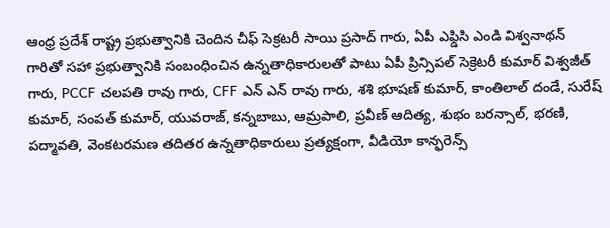ఆంధ్ర ప్రదేశ్ రాష్ట్ర ప్రభుత్వానికి చెందిన చీఫ్ సెక్రటరీ సాయి ప్రసాద్ గారు, ఏపీ ఎఫ్డిసి ఎండి విశ్వనాథన్ గారితో సహా ప్రభుత్వానికి సంబంధించిన ఉన్నతాధికారులతో పాటు ఏపీ ప్రిన్సిపల్ సెక్రెటరీ కుమార్ విశ్వజీత్ గారు, PCCF చలపతి రావు గారు, CFF ఎన్ ఎన్ రావు గారు, శశి భూషణ్ కుమార్, కాంతిలాల్ దండే, సురేష్ కుమార్, సంపత్ కుమార్, యువరాజ్, కన్నబాబు, ఆమ్రపాలి, ప్రవీణ్ ఆదిత్య, శుభం బరన్సాల్, భరణి, పద్మావతి, వెంకటరమణ తదితర ఉన్నతాధికారులు ప్రత్యక్షంగా, వీడియో కాన్ఫరెన్స్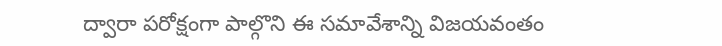ద్వారా పరోక్షంగా పాల్గొని ఈ సమావేశాన్ని విజయవంతం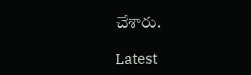చేశారు.

Latest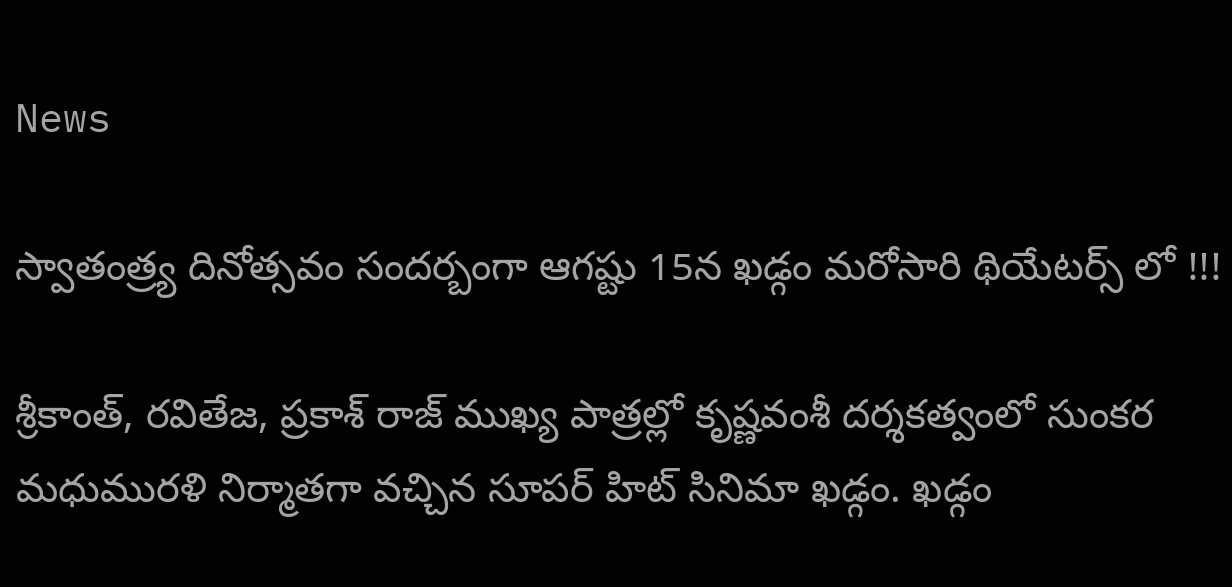News

స్వాతంత్ర్య దినోత్సవం సందర్బంగా ఆగష్టు 15న ఖడ్గం మరోసారి థియేటర్స్ లో !!!

శ్రీకాంత్, రవితేజ, ప్రకాశ్ రాజ్ ముఖ్య పాత్రల్లో కృష్ణవంశీ దర్శకత్వంలో సుంకర మధుమురళి నిర్మాతగా వచ్చిన సూపర్ హిట్ సినిమా ఖడ్గం. ఖడ్గం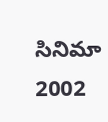సినిమా 2002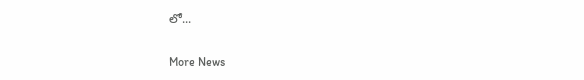లో...

More News